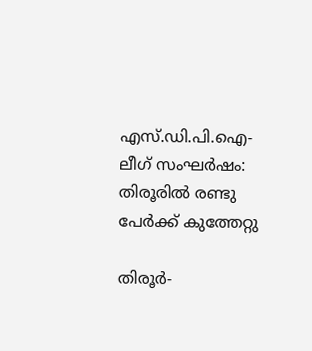എസ്.ഡി.പി.ഐ-ലീഗ് സംഘര്‍ഷം: തിരൂരില്‍ രണ്ടു പേര്‍ക്ക് കുത്തേറ്റു

തിരൂര്‍-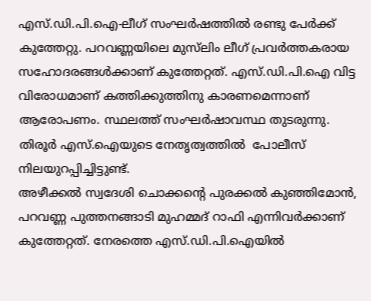എസ്.ഡി.പി.ഐ-ലീഗ് സംഘര്‍ഷത്തില്‍ രണ്ടു പേര്‍ക്ക് കുത്തേറ്റു. പറവണ്ണയിലെ മുസ്‌ലിം ലീഗ് പ്രവര്‍ത്തകരായ സഹോദരങ്ങള്‍ക്കാണ് കുത്തേറ്റത്. എസ്.ഡി.പി.ഐ വിട്ട വിരോധമാണ് കത്തിക്കുത്തിനു കാരണമെന്നാണ് ആരോപണം. സ്ഥലത്ത് സംഘര്‍ഷാവസ്ഥ തുടരുന്നു. തിരൂര്‍ എസ്.ഐയുടെ നേതൃത്വത്തില്‍  പോലീസ് നിലയുറപ്പിച്ചിട്ടുണ്ട്.
അഴീക്കല്‍ സ്വദേശി ചൊക്കന്റെ പുരക്കല്‍ കുഞ്ഞിമോന്‍, പറവണ്ണ പുത്തനങ്ങാടി മുഹമ്മദ് റാഫി എന്നിവര്‍ക്കാണ് കുത്തേറ്റത്. നേരത്തെ എസ്.ഡി.പി.ഐയില്‍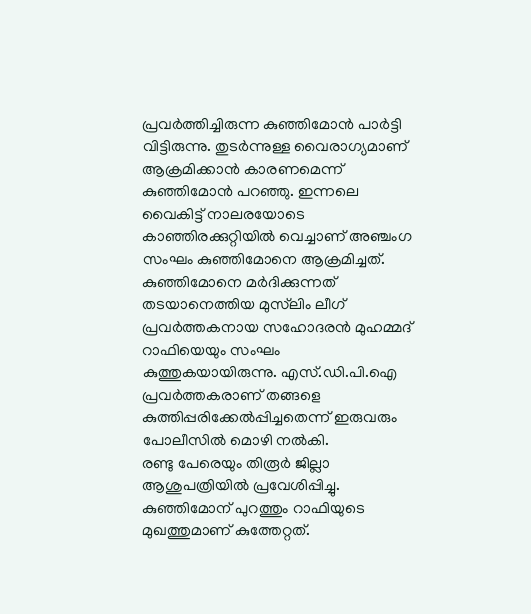പ്രവര്‍ത്തിച്ചിരുന്ന കുഞ്ഞിമോന്‍ പാര്‍ട്ടി വിട്ടിരുന്നു. തുടര്‍ന്നുള്ള വൈരാഗ്യമാണ് ആക്രമിക്കാന്‍ കാരണമെന്ന് കുഞ്ഞിമോന്‍ പറഞ്ഞു. ഇന്നലെ വൈകിട്ട് നാലരയോടെ കാഞ്ഞിരക്കുറ്റിയില്‍ വെച്ചാണ് അഞ്ചംഗ സംഘം കുഞ്ഞിമോനെ ആക്രമിച്ചത്. കുഞ്ഞിമോനെ മര്‍ദിക്കുന്നത് തടയാനെത്തിയ മുസ്‌ലിം ലീഗ് പ്രവര്‍ത്തകനായ സഹോദരന്‍ മുഹമ്മദ് റാഫിയെയും സംഘം കുത്തുകയായിരുന്നു. എസ്.ഡി.പി.ഐ പ്രവര്‍ത്തകരാണ് തങ്ങളെ കുത്തിപ്പരിക്കേല്‍പ്പിച്ചതെന്ന് ഇരുവരും പോലീസില്‍ മൊഴി നല്‍കി.
രണ്ടു പേരെയും തിരൂര്‍ ജില്ലാ ആശുപത്രിയില്‍ പ്രവേശിപ്പിച്ചു. കുഞ്ഞിമോന് പുറത്തും റാഫിയുടെ മുഖത്തുമാണ് കുത്തേറ്റത്.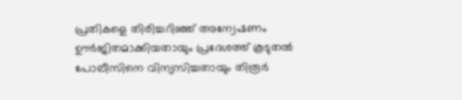പ്രതികളെ തിരിച്ചറിഞ്ഞ് അന്വേഷണം ഊര്‍ജിതമാക്കിയതായും പ്രദേശത്ത് കൂടുതല്‍ പോലീസിനെ വിന്യസിച്ചതായും തിരൂര്‍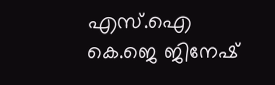എസ്.ഐ കെ.ജെ ജിനേഷ്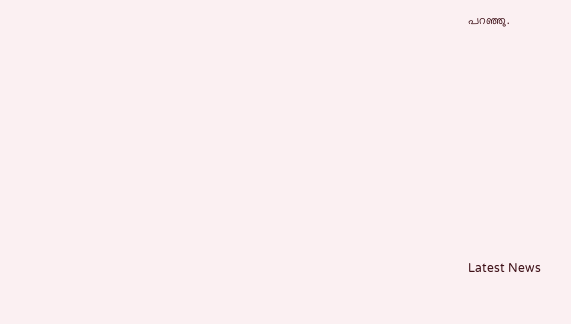പറഞ്ഞു.









Latest News